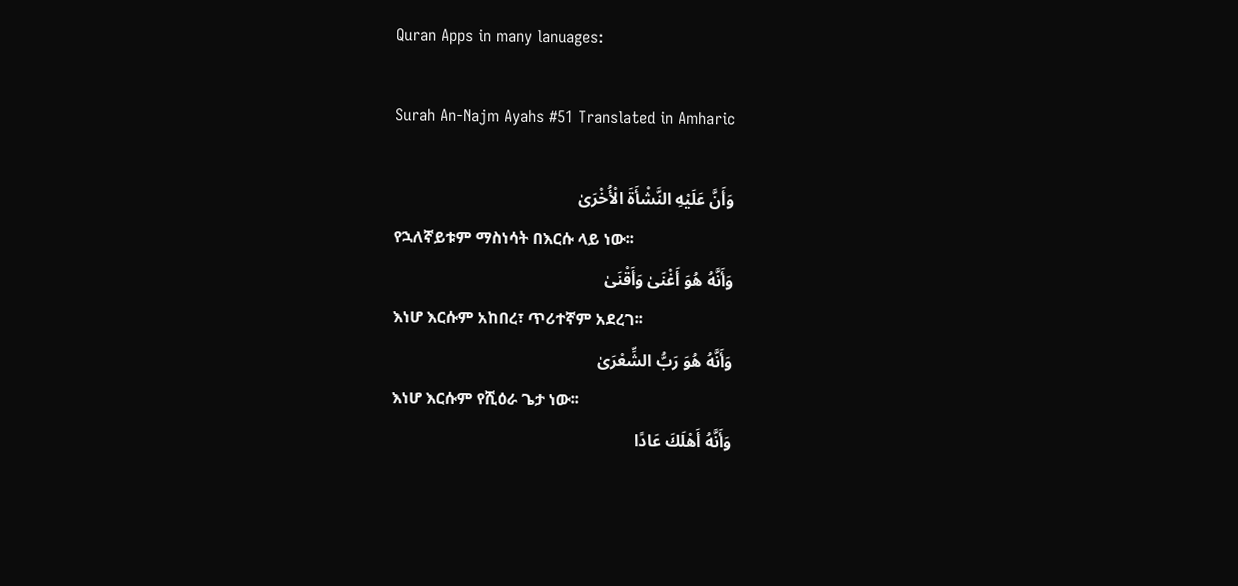Quran Apps in many lanuages:

Surah An-Najm Ayahs #51 Translated in Amharic

وَأَنَّ عَلَيْهِ النَّشْأَةَ الْأُخْرَىٰ
የኋለኛይቱም ማስነሳት በእርሱ ላይ ነው፡፡
وَأَنَّهُ هُوَ أَغْنَىٰ وَأَقْنَىٰ
እነሆ እርሱም አከበረ፣ ጥሪተኛም አደረገ፡፡
وَأَنَّهُ هُوَ رَبُّ الشِّعْرَىٰ
እነሆ እርሱም የሺዕራ ጌታ ነው፡፡
وَأَنَّهُ أَهْلَكَ عَادًا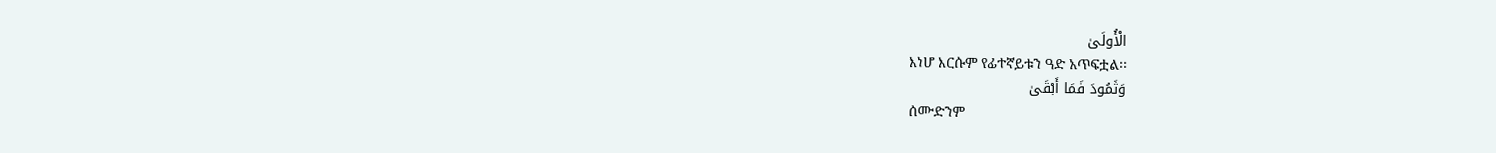الْأُولَىٰ
እነሆ እርሱም የፊተኛይቱን ዓድ አጥፍቷል፡፡
وَثَمُودَ فَمَا أَبْقَىٰ
ሰሙድንም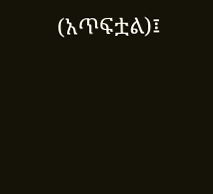(አጥፍቷል)፤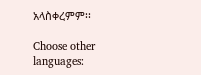አላስቀረምም፡፡

Choose other languages: